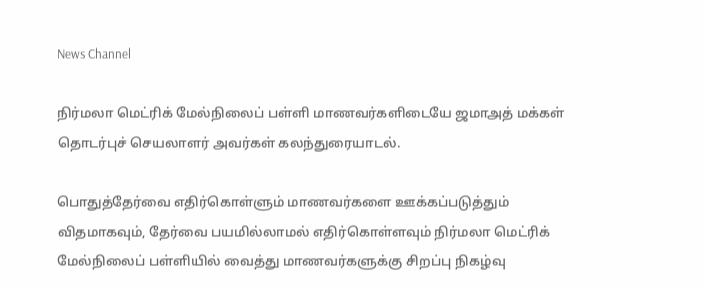News Channel

நிர்மலா மெட்ரிக் மேல்நிலைப் பள்ளி மாணவர்களிடையே ஜமாஅத் மக்கள் தொடர்புச் செயலாளர் அவர்கள் கலந்துரையாடல்.

பொதுத்தேர்வை எதிர்கொள்ளும் மாணவர்களை ஊக்கப்படுத்தும் விதமாகவும், தேர்வை பயமில்லாமல் எதிர்கொள்ளவும் நிர்மலா மெட்ரிக் மேல்நிலைப் பள்ளியில் வைத்து மாணவர்களுக்கு சிறப்பு நிகழ்வு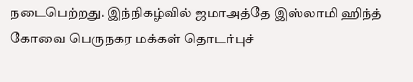நடைபெற்றது. இந்நிகழ்வில் ஜமாஅத்தே இஸ்லாமி ஹிந்த் கோவை பெருநகர மக்கள் தொடர்புச்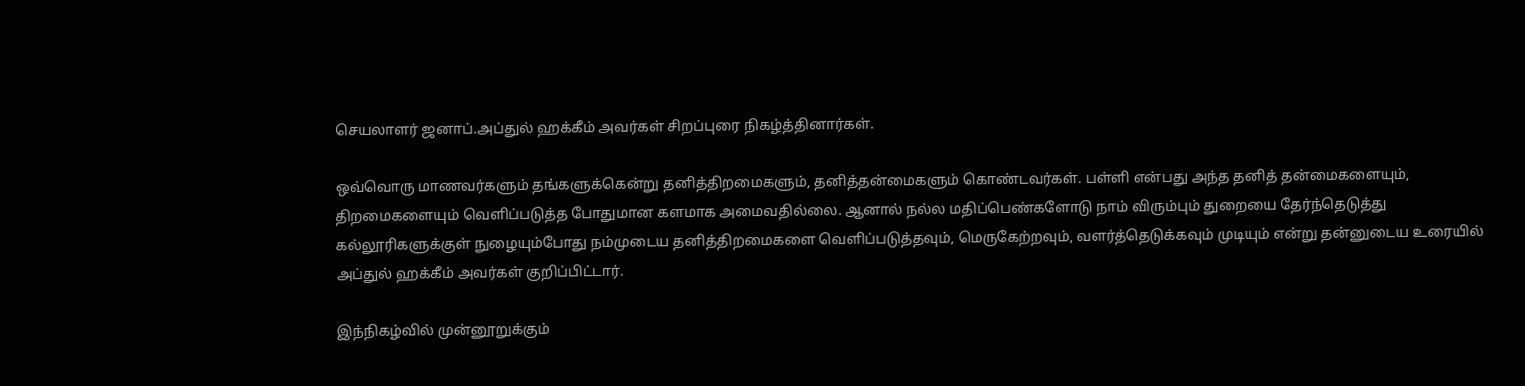செயலாளர் ஜனாப்.அப்துல் ஹக்கீம் அவர்கள் சிறப்புரை நிகழ்த்தினார்கள்.

ஒவ்வொரு மாணவர்களும் தங்களுக்கென்று தனித்திறமைகளும், தனித்தன்மைகளும் கொண்டவர்கள். பள்ளி என்பது அந்த தனித் தன்மைகளையும், திறமைகளையும் வெளிப்படுத்த போதுமான களமாக அமைவதில்லை. ஆனால் நல்ல மதிப்பெண்களோடு நாம் விரும்பும் துறையை தேர்ந்தெடுத்து கல்லூரிகளுக்குள் நுழையும்போது நம்முடைய தனித்திறமைகளை வெளிப்படுத்தவும், மெருகேற்றவும், வளர்த்தெடுக்கவும் முடியும் என்று தன்னுடைய உரையில் அப்துல் ஹக்கீம் அவர்கள் குறிப்பிட்டார்.

இந்நிகழ்வில் முன்னூறுக்கும்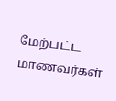மேற்பட்ட மாணவர்கள்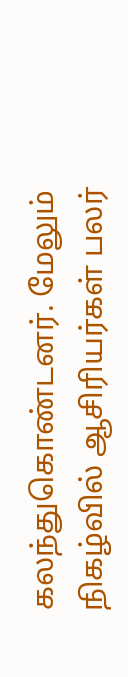கலந்துகொண்டனர். மேலும் நிகழ்வில் ஆசிரியர்கள் பலர்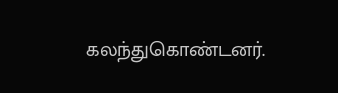கலந்துகொண்டனர்.